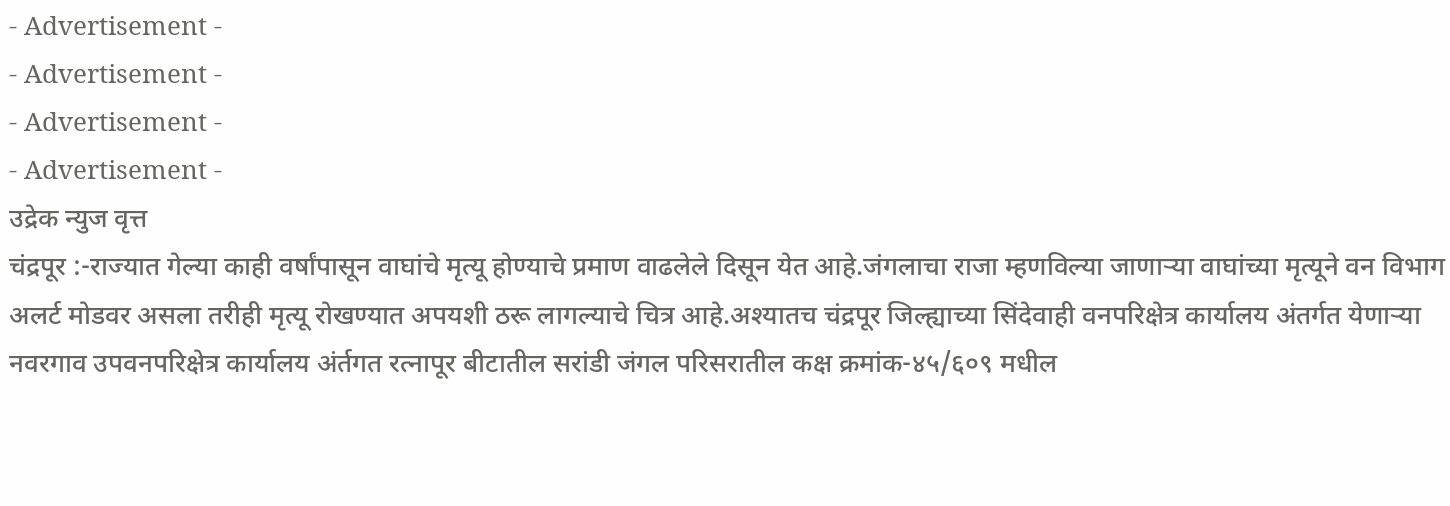- Advertisement -
- Advertisement -
- Advertisement -
- Advertisement -
उद्रेक न्युज वृत्त
चंद्रपूर :-राज्यात गेल्या काही वर्षांपासून वाघांचे मृत्यू होण्याचे प्रमाण वाढलेले दिसून येत आहे.जंगलाचा राजा म्हणविल्या जाणाऱ्या वाघांच्या मृत्यूने वन विभाग अलर्ट मोडवर असला तरीही मृत्यू रोखण्यात अपयशी ठरू लागल्याचे चित्र आहे.अश्यातच चंद्रपूर जिल्ह्याच्या सिंदेवाही वनपरिक्षेत्र कार्यालय अंतर्गत येणाऱ्या नवरगाव उपवनपरिक्षेत्र कार्यालय अंर्तगत रत्नापूर बीटातील सरांडी जंगल परिसरातील कक्ष क्रमांक-४५/६०९ मधील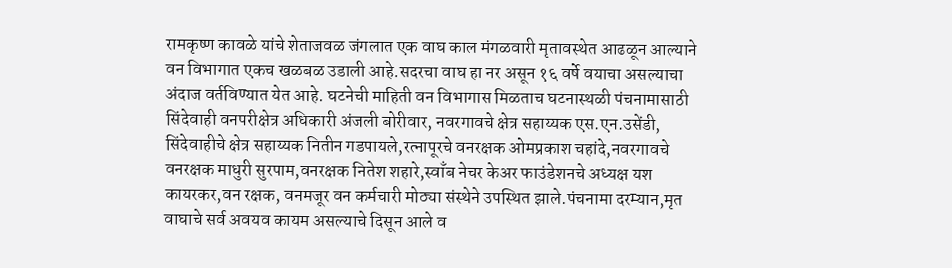रामकृष्ण कावळे यांचे शेताजवळ जंगलात एक वाघ काल मंगळवारी मृतावस्थेत आढळून आल्याने वन विभागात एकच खळबळ उडाली आहे.सदरचा वाघ हा नर असून १६ वर्षे वयाचा असल्याचा अंदाज वर्तविण्यात येत आहे. घटनेची माहिती वन विभागास मिळताच घटनास्थळी पंचनामासाठी सिंदेवाही वनपरीक्षेत्र अधिकारी अंजली बोरीवार, नवरगावचे क्षेत्र सहाय्यक एस.एन.उसेंडी, सिंदेवाहीचे क्षेत्र सहाय्यक नितीन गडपायले,रत्नापूरचे वनरक्षक ओमप्रकाश चहांदे,नवरगावचे वनरक्षक माधुरी सुरपाम,वनरक्षक नितेश शहारे,स्वाँब नेचर केअर फाउंडेशनचे अध्यक्ष यश कायरकर,वन रक्षक, वनमजूर वन कर्मचारी मोठ्या संस्थेने उपस्थित झाले.पंचनामा दरम्यान,मृत वाघाचे सर्व अवयव कायम असल्याचे दिसून आले व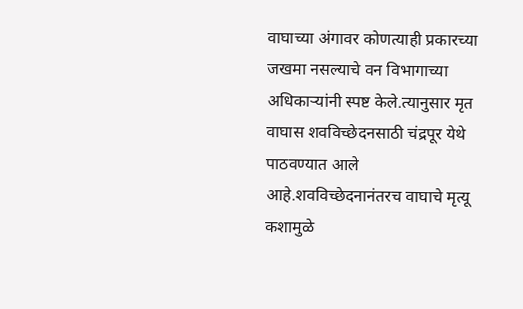वाघाच्या अंगावर कोणत्याही प्रकारच्या जखमा नसल्याचे वन विभागाच्या अधिकाऱ्यांनी स्पष्ट केले.त्यानुसार मृत वाघास शवविच्छेदनसाठी चंद्रपूर येथे पाठवण्यात आले आहे.शवविच्छेदनानंतरच वाघाचे मृत्यू कशामुळे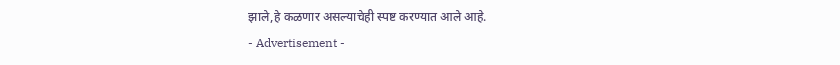झाले,हे कळणार असल्याचेही स्पष्ट करण्यात आले आहे.
- Advertisement -